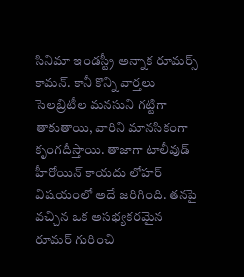సినిమా ఇండస్ట్రీ అన్నాక రూమర్స్ కామన్. కానీ కొన్ని వార్తలు సెలబ్రిటీల మనసుని గట్టిగా తాకుతాయి, వారిని మానసికంగా కృంగదీస్తాయి. తాజాగా టాలీవుడ్ హీరోయిన్ కాయదు లోహర్ విషయంలో అదే జరిగింది. తనపై వచ్చిన ఒక అసభ్యకరమైన రూమర్ గురించి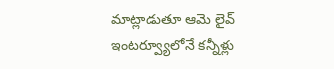మాట్లాడుతూ ఆమె లైవ్ ఇంటర్వ్యూలోనే కన్నీళ్లు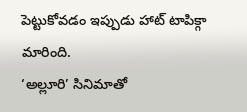పెట్టుకోవడం ఇప్పుడు హాట్ టాపిక్గా మారింది.
‘అల్లూరి’ సినిమాతో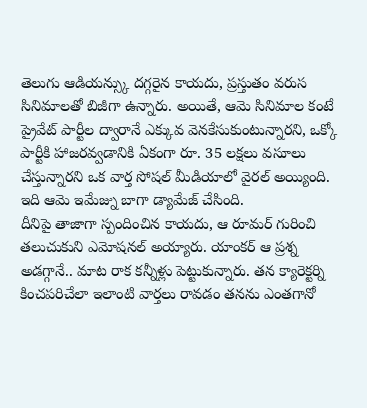తెలుగు ఆడియన్స్కు దగ్గరైన కాయదు, ప్రస్తుతం వరుస సినిమాలతో బిజీగా ఉన్నారు. అయితే, ఆమె సినిమాల కంటే ప్రైవేట్ పార్టీల ద్వారానే ఎక్కువ వెనకేసుకుంటున్నారని, ఒక్కో పార్టీకి హాజరవ్వడానికి ఏకంగా రూ. 35 లక్షలు వసూలు చేస్తున్నారని ఒక వార్త సోషల్ మీడియాలో వైరల్ అయ్యింది. ఇది ఆమె ఇమేజ్ను బాగా డ్యామేజ్ చేసింది.
దీనిపై తాజాగా స్పందించిన కాయదు, ఆ రూమర్ గురించి తలుచుకుని ఎమోషనల్ అయ్యారు. యాంకర్ ఆ ప్రశ్న అడగ్గానే.. మాట రాక కన్నీళ్లు పెట్టుకున్నారు. తన క్యారెక్టర్ని కించపరిచేలా ఇలాంటి వార్తలు రావడం తనను ఎంతగానో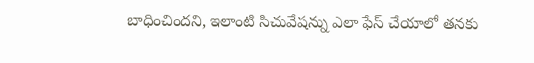బాధించిందని, ఇలాంటి సిచువేషన్ను ఎలా ఫేస్ చేయాలో తనకు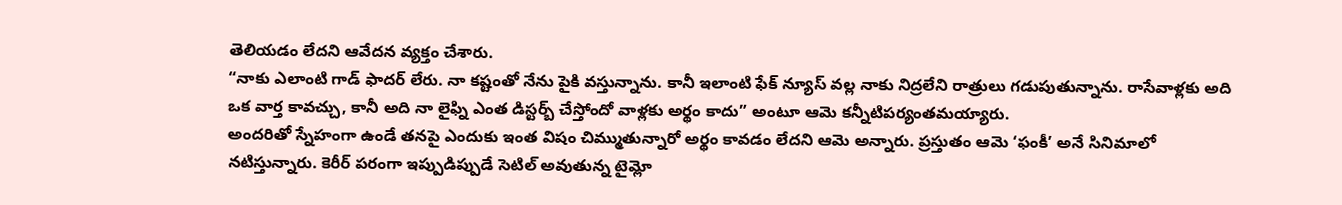తెలియడం లేదని ఆవేదన వ్యక్తం చేశారు.
“నాకు ఎలాంటి గాడ్ ఫాదర్ లేరు. నా కష్టంతో నేను పైకి వస్తున్నాను. కానీ ఇలాంటి ఫేక్ న్యూస్ వల్ల నాకు నిద్రలేని రాత్రులు గడుపుతున్నాను. రాసేవాళ్లకు అది ఒక వార్త కావచ్చు, కానీ అది నా లైఫ్ని ఎంత డిస్టర్బ్ చేస్తోందో వాళ్లకు అర్థం కాదు” అంటూ ఆమె కన్నీటిపర్యంతమయ్యారు.
అందరితో స్నేహంగా ఉండే తనపై ఎందుకు ఇంత విషం చిమ్ముతున్నారో అర్థం కావడం లేదని ఆమె అన్నారు. ప్రస్తుతం ఆమె ‘ఫంకీ’ అనే సినిమాలో నటిస్తున్నారు. కెరీర్ పరంగా ఇప్పుడిప్పుడే సెటిల్ అవుతున్న టైమ్లో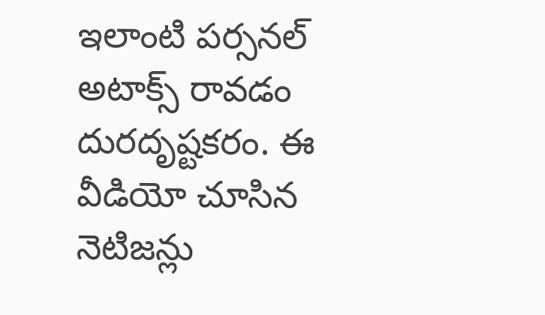ఇలాంటి పర్సనల్ అటాక్స్ రావడం దురదృష్టకరం. ఈ వీడియో చూసిన నెటిజన్లు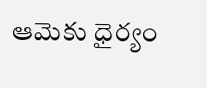ఆమెకు ధైర్యం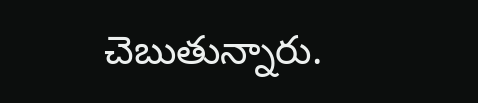చెబుతున్నారు.